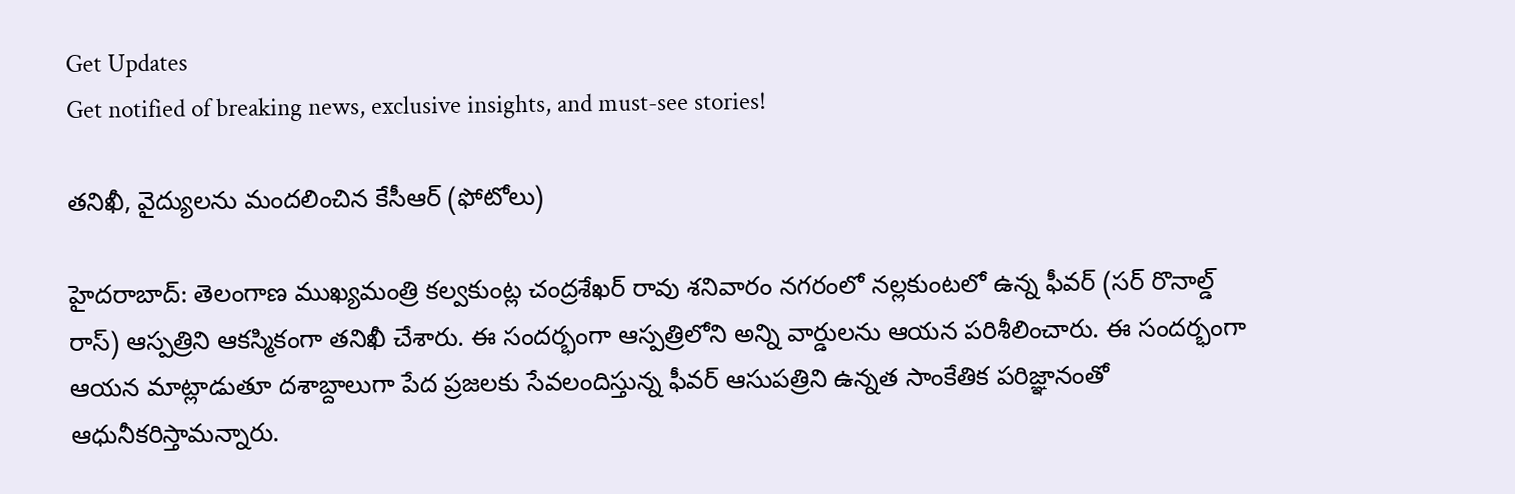Get Updates
Get notified of breaking news, exclusive insights, and must-see stories!

తనిఖీ, వైద్యులను మందలించిన కేసీఆర్ (ఫోటోలు)

హైదరాబాద్: తెలంగాణ ముఖ్యమంత్రి కల్వకుంట్ల చంద్రశేఖర్ రావు శనివారం నగరంలో నల్లకుంటలో ఉన్న ఫీవర్ (సర్ రొనాల్డ్ రాస్) ఆస్పత్రిని ఆకస్మికంగా తనిఖీ చేశారు. ఈ సందర్భంగా ఆస్పత్రిలోని అన్ని వార్డులను ఆయన పరిశీలించారు. ఈ సందర్భంగా ఆయన మాట్లాడుతూ దశాబ్దాలుగా పేద ప్రజలకు సేవలందిస్తున్న ఫీవర్ ఆసుపత్రిని ఉన్నత సాంకేతిక పరిజ్ఞానంతో ఆధునీకరిస్తామన్నారు.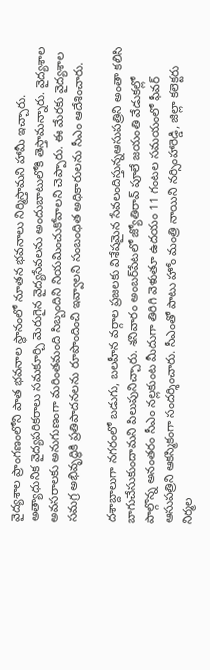వైద్యశాల ప్రాంగణంలోని పాత భవనాల స్థానంలో నూతన భవనాలు నిర్మిస్తామని హామీ ఇచ్చారు. అత్యాధునిక వైద్యపరికరాలు సమకూర్చి మెరుగైన వైద్యసేవలను అందుబాటులోకి తెస్తామన్నారు. వైద్యశాల అవసరాలకు అనుగుణంగా మరింతమంది సిబ్బందిని నియమించుకోవాలని చెప్పారు. ఈ మేరకు వైద్యశాల సమగ్ర అభివృద్ధికి ప్రతిపాదనలను రూపొందించి ఇవ్వాలని సంబంధిత అధికారులను సీఎం ఆదేశించారు.

దశాబ్దాలుగా నగరంలో బడుగు, బలహీన వర్గాల ప్రజలకు విశేషమైన సేవలందిస్తున్నఆసుపత్రిని అంతా కలిసి బాగుచేసుకుందామని పిలుపునిచ్చారు. శనివారం అంబర్‌పేటలో జ్యోతిరావ్ పూలే జయంతి వేడుకల్లో పాల్గొన్న అనంతరం సీఎం నల్లకుంట మీదుగా తిరిగి వెళుతూ ఉదయం 11 గంటల సమయంలో ఫీవర్ ఆసుపత్రిని ఆకస్మికంగా సందర్శించారు. సీఎంతో పాటు హోం మంత్రి నాయిని నర్సింహారెడ్డి, జిల్లా కలెక్టరు నిర్మల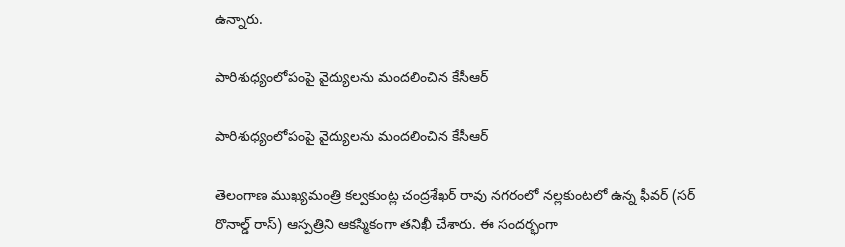ఉన్నారు.

పారిశుధ్యంలోపంపై వైద్యులను మందలించిన కేసీఆర్

పారిశుధ్యంలోపంపై వైద్యులను మందలించిన కేసీఆర్

తెలంగాణ ముఖ్యమంత్రి కల్వకుంట్ల చంద్రశేఖర్ రావు నగరంలో నల్లకుంటలో ఉన్న ఫీవర్ (సర్ రొనాల్డ్ రాస్) ఆస్పత్రిని ఆకస్మికంగా తనిఖీ చేశారు. ఈ సందర్భంగా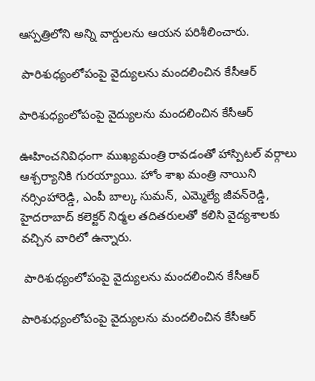ఆస్పత్రిలోని అన్ని వార్డులను ఆయన పరిశీలించారు.

 పారిశుధ్యంలోపంపై వైద్యులను మందలించిన కేసీఆర్

పారిశుధ్యంలోపంపై వైద్యులను మందలించిన కేసీఆర్

ఊహించనివిధంగా ముఖ్యమంత్రి రావడంతో హాస్పిటల్ వర్గాలు ఆశ్చర్యానికి గురయ్యాయి. హోం శాఖ మంత్రి నాయిని నర్సింహారెడ్డి, ఎంపీ బాల్క సుమన్, ఎమ్మెల్యే జీవన్‌రెడ్డి, హైదరాబాద్ కలెక్టర్ నిర్మల తదితరులతో కలిసి వైద్యశాలకు వచ్చిన వారిలో ఉన్నారు.

 పారిశుధ్యంలోపంపై వైద్యులను మందలించిన కేసీఆర్

పారిశుధ్యంలోపంపై వైద్యులను మందలించిన కేసీఆర్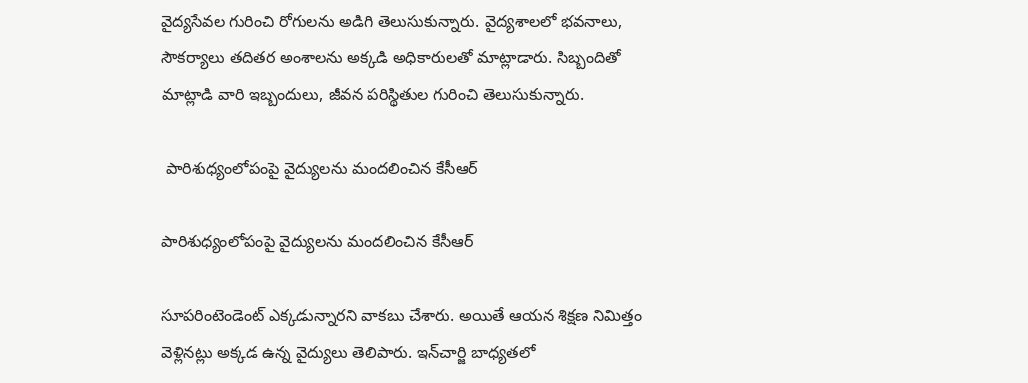వైద్యసేవల గురించి రోగులను అడిగి తెలుసుకున్నారు. వైద్యశాలలో భవనాలు, సౌకర్యాలు తదితర అంశాలను అక్కడి అధికారులతో మాట్లాడారు. సిబ్బందితో మాట్లాడి వారి ఇబ్బందులు, జీవన పరిస్థితుల గురించి తెలుసుకున్నారు.

 పారిశుధ్యంలోపంపై వైద్యులను మందలించిన కేసీఆర్

పారిశుధ్యంలోపంపై వైద్యులను మందలించిన కేసీఆర్

సూపరింటెండెంట్ ఎక్కడున్నారని వాకబు చేశారు. అయితే ఆయన శిక్షణ నిమిత్తం వెళ్లినట్లు అక్కడ ఉన్న వైద్యులు తెలిపారు. ఇన్‌చార్జి బాధ్యతలో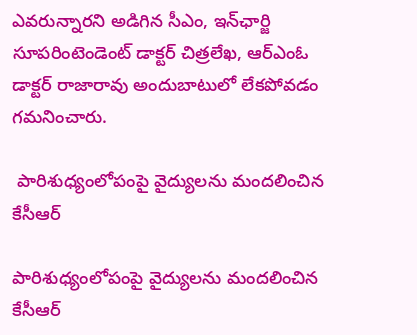ఎవరున్నారని అడిగిన సీఎం, ఇన్‌ఛార్జి సూపరింటెండెంట్ డాక్టర్ చిత్రలేఖ, ఆర్‌ఎంఓ డాక్టర్ రాజారావు అందుబాటులో లేకపోవడం గమనించారు.

 పారిశుధ్యంలోపంపై వైద్యులను మందలించిన కేసీఆర్

పారిశుధ్యంలోపంపై వైద్యులను మందలించిన కేసీఆర్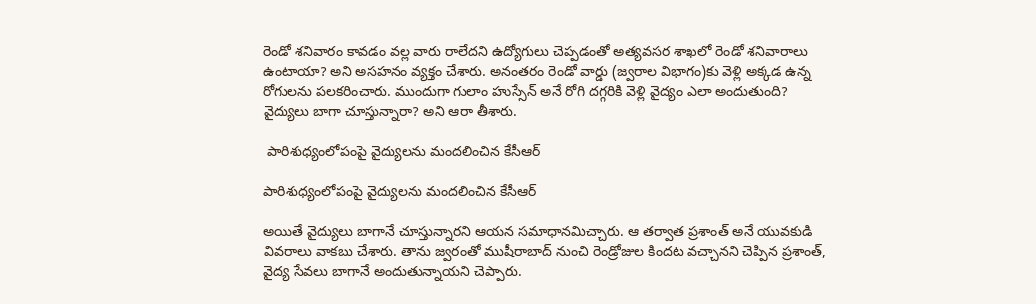రెండో శనివారం కావడం వల్ల వారు రాలేదని ఉద్యోగులు చెప్పడంతో అత్యవసర శాఖలో రెండో శనివారాలు ఉంటాయా? అని అసహనం వ్యక్తం చేశారు. అనంతరం రెండో వార్డు (జ్వరాల విభాగం)కు వెళ్లి అక్కడ ఉన్న రోగులను పలకరించారు. ముందుగా గులాం హుస్సేన్ అనే రోగి దగ్గరికి వెళ్లి వైద్యం ఎలా అందుతుంది? వైద్యులు బాగా చూస్తున్నారా? అని ఆరా తీశారు.

 పారిశుధ్యంలోపంపై వైద్యులను మందలించిన కేసీఆర్

పారిశుధ్యంలోపంపై వైద్యులను మందలించిన కేసీఆర్

అయితే వైద్యులు బాగానే చూస్తున్నారని ఆయన సమాధానమిచ్చారు. ఆ తర్వాత ప్రశాంత్ అనే యువకుడి వివరాలు వాకబు చేశారు. తాను జ్వరంతో ముషీరాబాద్ నుంచి రెండ్రోజుల కిందట వచ్చానని చెప్పిన ప్రశాంత్, వైద్య సేవలు బాగానే అందుతున్నాయని చెప్పారు.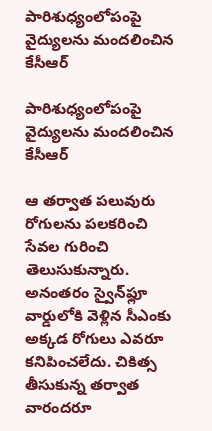పారిశుధ్యంలోపంపై వైద్యులను మందలించిన కేసీఆర్

పారిశుధ్యంలోపంపై వైద్యులను మందలించిన కేసీఆర్

ఆ తర్వాత పలువురు రోగులను పలకరించి సేవల గురించి తెలుసుకున్నారు. అనంతరం స్వైన్‌ఫ్లూ వార్డులోకి వెళ్లిన సీఎంకు అక్కడ రోగులు ఎవరూ కనిపించలేదు. చికిత్స తీసుకున్న తర్వాత వారందరూ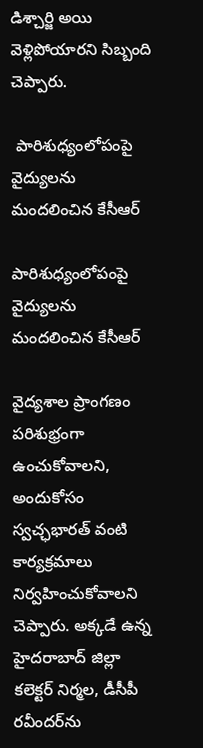డిశ్చార్జి అయి వెళ్లిపోయారని సిబ్బంది చెప్పారు.

 పారిశుధ్యంలోపంపై వైద్యులను మందలించిన కేసీఆర్

పారిశుధ్యంలోపంపై వైద్యులను మందలించిన కేసీఆర్

వైద్యశాల ప్రాంగణం పరిశుభ్రంగా ఉంచుకోవాలని, అందుకోసం స్వచ్ఛభారత్ వంటి కార్యక్రమాలు నిర్వహించుకోవాలని చెప్పారు. అక్కడే ఉన్న హైదరాబాద్ జిల్లా కలెక్టర్ నిర్మల, డీసీపీ రవీందర్‌ను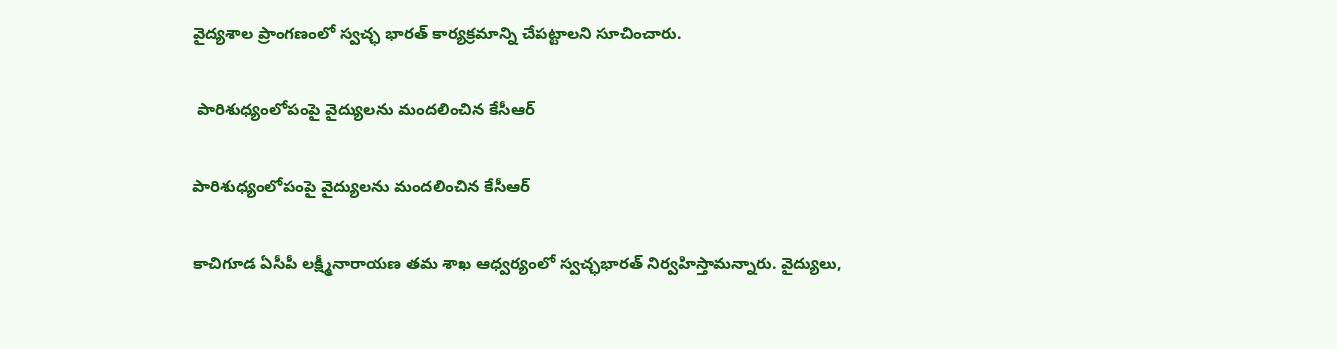వైద్యశాల ప్రాంగణంలో స్వచ్ఛ భారత్ కార్యక్రమాన్ని చేపట్టాలని సూచించారు.

 పారిశుధ్యంలోపంపై వైద్యులను మందలించిన కేసీఆర్

పారిశుధ్యంలోపంపై వైద్యులను మందలించిన కేసీఆర్

కాచిగూడ ఏసీపీ లక్ష్మీనారాయణ తమ శాఖ ఆధ్వర్యంలో స్వచ్ఛభారత్ నిర్వహిస్తామన్నారు. వైద్యులు,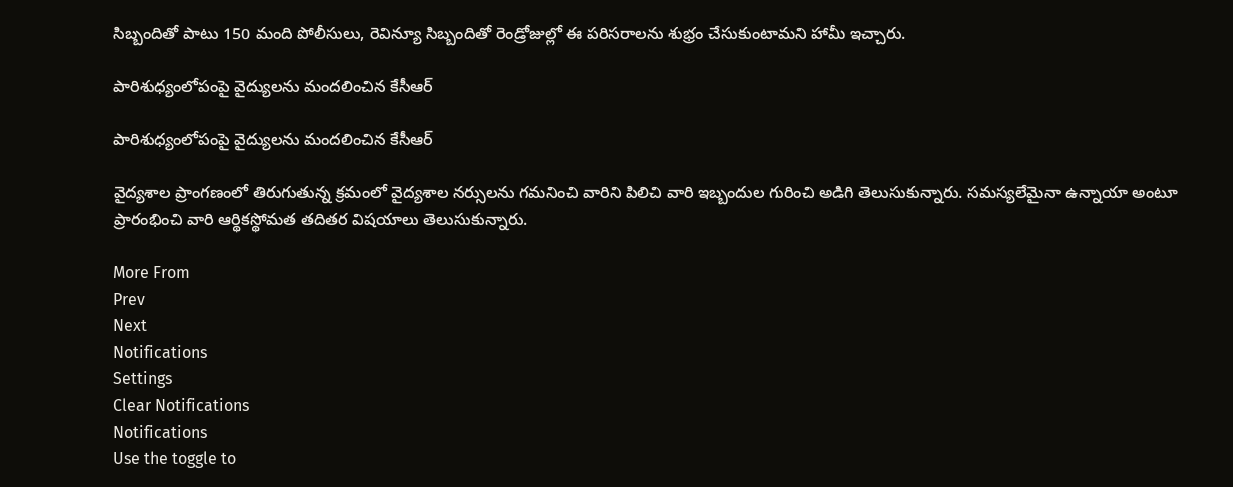సిబ్బందితో పాటు 150 మంది పోలీసులు, రెవిన్యూ సిబ్బందితో రెండ్రోజుల్లో ఈ పరిసరాలను శుభ్రం చేసుకుంటామని హామీ ఇచ్చారు.

పారిశుధ్యంలోపంపై వైద్యులను మందలించిన కేసీఆర్

పారిశుధ్యంలోపంపై వైద్యులను మందలించిన కేసీఆర్

వైద్యశాల ప్రాంగణంలో తిరుగుతున్న క్రమంలో వైద్యశాల నర్సులను గమనించి వారిని పిలిచి వారి ఇబ్బందుల గురించి అడిగి తెలుసుకున్నారు. సమస్యలేమైనా ఉన్నాయా అంటూ ప్రారంభించి వారి ఆర్థికస్థోమత తదితర విషయాలు తెలుసుకున్నారు.

More From
Prev
Next
Notifications
Settings
Clear Notifications
Notifications
Use the toggle to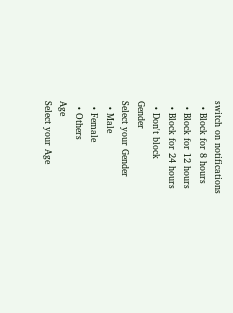switch on notifications
  • Block for 8 hours
  • Block for 12 hours
  • Block for 24 hours
  • Don't block
Gender
Select your Gender
  • Male
  • Female
  • Others
Age
Select your Age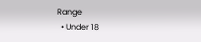Range
  • Under 18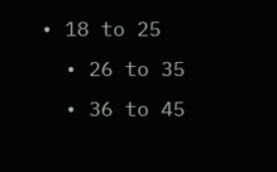• 18 to 25
  • 26 to 35
  • 36 to 45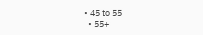• 45 to 55
  • 55+